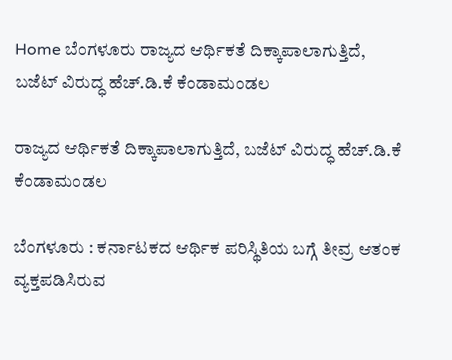Home ಬೆಂಗಳೂರು ರಾಜ್ಯದ ಆರ್ಥಿಕತೆ ದಿಕ್ಕಾಪಾಲಾಗುತ್ತಿದೆ, ಬಜೆಟ್ ವಿರುದ್ಧ ಹೆಚ್.ಡಿ.ಕೆ ಕೆಂಡಾಮಂಡಲ

ರಾಜ್ಯದ ಆರ್ಥಿಕತೆ ದಿಕ್ಕಾಪಾಲಾಗುತ್ತಿದೆ, ಬಜೆಟ್ ವಿರುದ್ಧ ಹೆಚ್.ಡಿ.ಕೆ ಕೆಂಡಾಮಂಡಲ

ಬೆಂಗಳೂರು : ಕರ್ನಾಟಕದ ಆರ್ಥಿಕ ಪರಿಸ್ಥಿತಿಯ ಬಗ್ಗೆ ತೀವ್ರ ಆತಂಕ ವ್ಯಕ್ತಪಡಿಸಿರುವ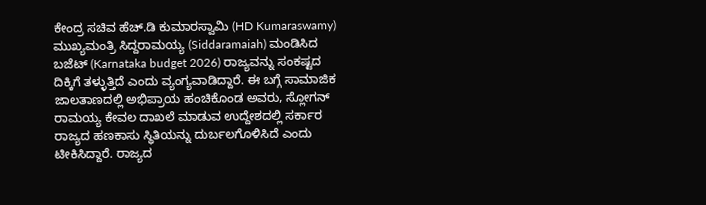ಕೇಂದ್ರ ಸಚಿವ ಹೆಚ್.ಡಿ ಕುಮಾರಸ್ವಾಮಿ (HD Kumaraswamy) ಮುಖ್ಯಮಂತ್ರಿ ಸಿದ್ದರಾಮಯ್ಯ (Siddaramaiah) ಮಂಡಿಸಿದ ಬಜೆಟ್‌ (Karnataka budget 2026) ರಾಜ್ಯವನ್ನು ಸಂಕಷ್ಟದ ದಿಕ್ಕಿಗೆ ತಳ್ಳುತ್ತಿದೆ ಎಂದು ವ್ಯಂಗ್ಯವಾಡಿದ್ದಾರೆ. ಈ ಬಗ್ಗೆ ಸಾಮಾಜಿಕ ಜಾಲತಾಣದಲ್ಲಿ ಅಭಿಪ್ರಾಯ ಹಂಚಿಕೊಂಡ ಅವರು, ಸ್ಲೋಗನ್ ರಾಮಯ್ಯ ಕೇವಲ ದಾಖಲೆ ಮಾಡುವ ಉದ್ದೇಶದಲ್ಲಿ ಸರ್ಕಾರ ರಾಜ್ಯದ ಹಣಕಾಸು ಸ್ಥಿತಿಯನ್ನು ದುರ್ಬಲಗೊಳಿಸಿದೆ ಎಂದು ಟೀಕಿಸಿದ್ದಾರೆ. ರಾಜ್ಯದ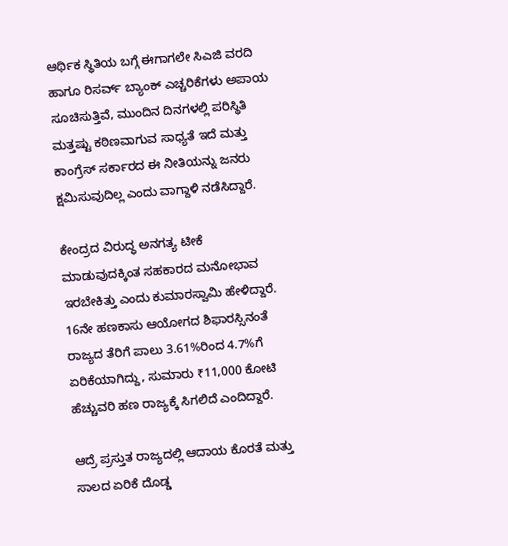ಆರ್ಥಿಕ ಸ್ಥಿತಿಯ ಬಗ್ಗೆ ಈಗಾಗಲೇ ಸಿಎಜಿ ವರದಿ ಹಾಗೂ ರಿಸರ್ವ್ ಬ್ಯಾಂಕ್ ಎಚ್ಚರಿಕೆಗಳು ಅಪಾಯ ಸೂಚಿಸುತ್ತಿವೆ, ಮುಂದಿನ ದಿನಗಳಲ್ಲಿ ಪರಿಸ್ಥಿತಿ ಮತ್ತಷ್ಟು ಕಠಿಣವಾಗುವ ಸಾಧ್ಯತೆ ಇದೆ ಮತ್ತು ಕಾಂಗ್ರೆಸ್ ಸರ್ಕಾರದ ಈ ನೀತಿಯನ್ನು ಜನರು ಕ್ಷಮಿಸುವುದಿಲ್ಲ ಎಂದು ವಾಗ್ದಾಳಿ ನಡೆಸಿದ್ದಾರೆ.

ಕೇಂದ್ರದ ವಿರುದ್ಧ ಅನಗತ್ಯ ಟೀಕೆ ಮಾಡುವುದಕ್ಕಿಂತ ಸಹಕಾರದ ಮನೋಭಾವ ಇರಬೇಕಿತ್ತು ಎಂದು ಕುಮಾರಸ್ವಾಮಿ ಹೇಳಿದ್ದಾರೆ. 16ನೇ ಹಣಕಾಸು ಆಯೋಗದ ಶಿಫಾರಸ್ಸಿನಂತೆ ರಾಜ್ಯದ ತೆರಿಗೆ ಪಾಲು 3.61%ರಿಂದ 4.7%ಗೆ ಏರಿಕೆಯಾಗಿದ್ದು, ಸುಮಾರು ₹11,000 ಕೋಟಿ ಹೆಚ್ಚುವರಿ ಹಣ ರಾಜ್ಯಕ್ಕೆ ಸಿಗಲಿದೆ ಎಂದಿದ್ದಾರೆ.

ಆದ್ರೆ ಪ್ರಸ್ತುತ ರಾಜ್ಯದಲ್ಲಿ ಆದಾಯ ಕೊರತೆ ಮತ್ತು ಸಾಲದ ಏರಿಕೆ ದೊಡ್ಡ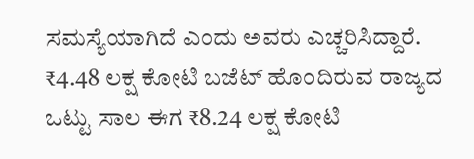ಸಮಸ್ಯೆಯಾಗಿದೆ ಎಂದು ಅವರು ಎಚ್ಚರಿಸಿದ್ದಾರೆ. ₹4.48 ಲಕ್ಷ ಕೋಟಿ ಬಜೆಟ್ ಹೊಂದಿರುವ ರಾಜ್ಯದ ಒಟ್ಟು ಸಾಲ ಈಗ ₹8.24 ಲಕ್ಷ ಕೋಟಿ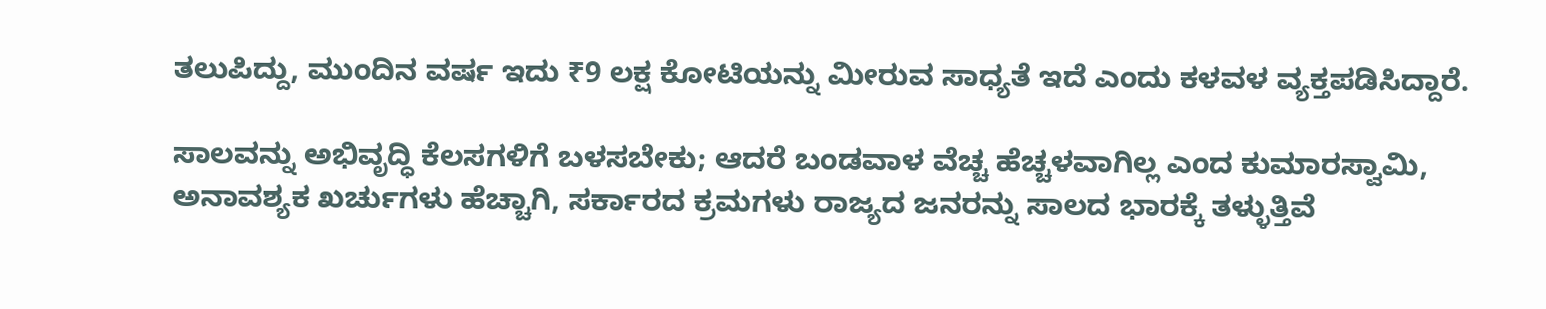ತಲುಪಿದ್ದು, ಮುಂದಿನ ವರ್ಷ ಇದು ₹9 ಲಕ್ಷ ಕೋಟಿಯನ್ನು ಮೀರುವ ಸಾಧ್ಯತೆ ಇದೆ ಎಂದು ಕಳವಳ ವ್ಯಕ್ತಪಡಿಸಿದ್ದಾರೆ.

ಸಾಲವನ್ನು ಅಭಿವೃದ್ಧಿ ಕೆಲಸಗಳಿಗೆ ಬಳಸಬೇಕು; ಆದರೆ ಬಂಡವಾಳ ವೆಚ್ಚ ಹೆಚ್ಚಳವಾಗಿಲ್ಲ ಎಂದ ಕುಮಾರಸ್ವಾಮಿ, ಅನಾವಶ್ಯಕ ಖರ್ಚುಗಳು ಹೆಚ್ಚಾಗಿ, ಸರ್ಕಾರದ ಕ್ರಮಗಳು ರಾಜ್ಯದ ಜನರನ್ನು ಸಾಲದ ಭಾರಕ್ಕೆ ತಳ್ಳುತ್ತಿವೆ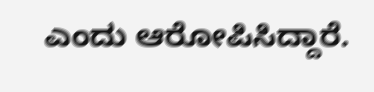ಎಂದು ಆರೋಪಿಸಿದ್ದಾರೆ.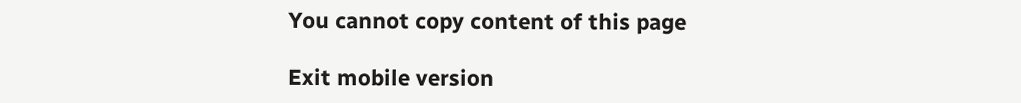You cannot copy content of this page

Exit mobile version